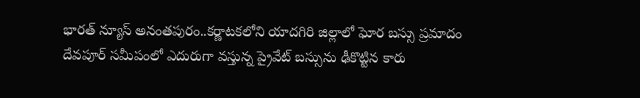భారత్ న్యూస్ అనంతపురం..కర్ణాటకలోని యాదగిరి జిల్లాలో ఘోర బస్సు ప్రమాదం
దేవపూర్ సమీపంలో ఎదురుగా వస్తున్న ప్రైవేట్ బస్సును ఢీకొట్టిన కారు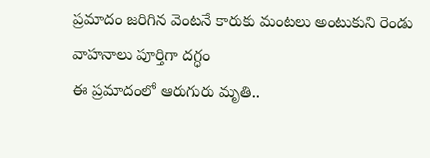ప్రమాదం జరిగిన వెంటనే కారుకు మంటలు అంటుకుని రెండు వాహనాలు పూర్తిగా దగ్ధం
ఈ ప్రమాదంలో ఆరుగురు మృతి..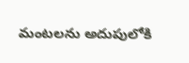మంటలను అదుపులోకి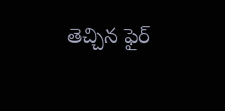తెచ్చిన ఫైర్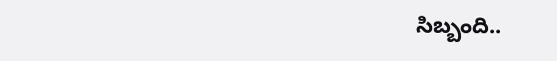సిబ్బంది..